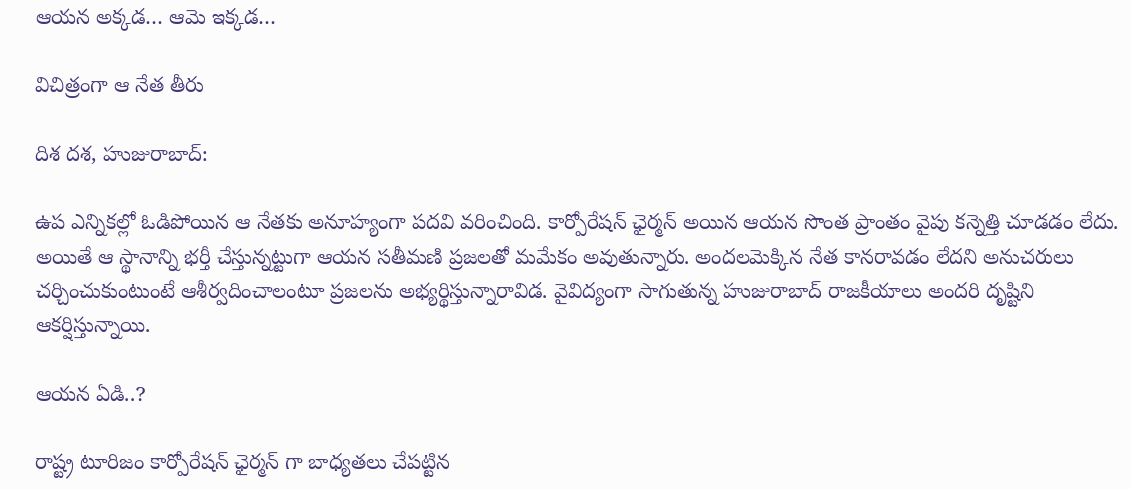ఆయన అక్కడ… ఆమె ఇక్కడ…

విచిత్రంగా ఆ నేత తీరు

దిశ దశ, హుజురాబాద్:

ఉప ఎన్నికల్లో ఓడిపోయిన ఆ నేతకు అనూహ్యంగా పదవి వరించింది. కార్పోరేషన్ ఛైర్మన్ అయిన ఆయన సొంత ప్రాంతం వైపు కన్నెత్తి చూడడం లేదు. అయితే ఆ స్థానాన్ని భర్తీ చేస్తున్నట్టుగా ఆయన సతీమణి ప్రజలతో మమేకం అవుతున్నారు. అందలమెక్కిన నేత కానరావడం లేదని అనుచరులు చర్చించుకుంటుంటే ఆశీర్వదించాలంటూ ప్రజలను అభ్యర్థిస్తున్నారావిడ. వైవిద్యంగా సాగుతున్న హుజురాబాద్ రాజకీయాలు అందరి దృష్టిని ఆకర్షిస్తున్నాయి.

ఆయన ఏడి..?

రాష్ట్ర టూరిజం కార్పోరేషన్ ఛైర్మన్ గా బాధ్యతలు చేపట్టిన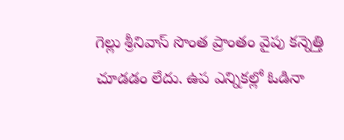గెల్లు శ్రీనివాస్ సొంత ప్రాంతం వైపు కన్నెత్తి చూడడం లేదు. ఉప ఎన్నికల్లో ఓడినా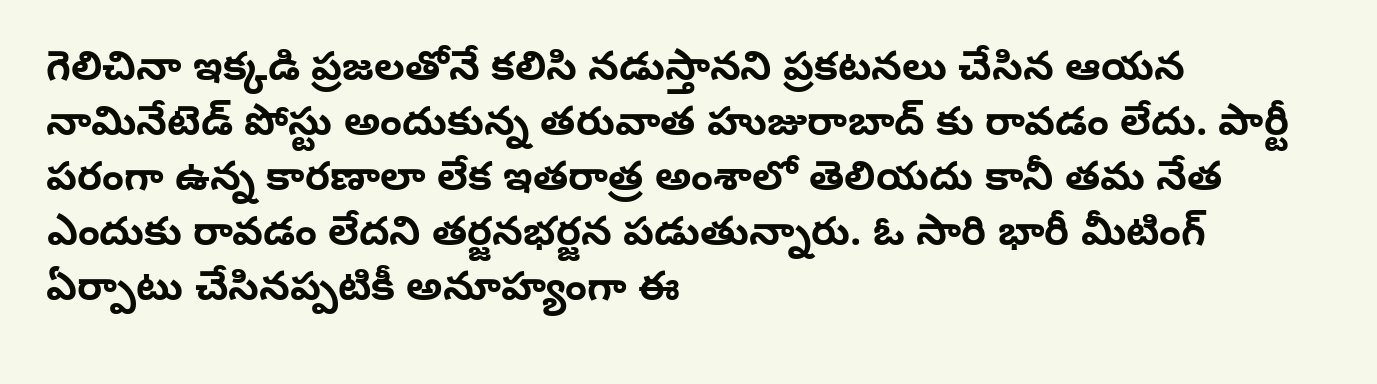గెలిచినా ఇక్కడి ప్రజలతోనే కలిసి నడుస్తానని ప్రకటనలు చేసిన ఆయన నామినేటెడ్ పోస్టు అందుకున్న తరువాత హుజురాబాద్ కు రావడం లేదు. పార్టీ పరంగా ఉన్న కారణాలా లేక ఇతరాత్ర అంశాలో తెలియదు కానీ తమ నేత ఎందుకు రావడం లేదని తర్జనభర్జన పడుతున్నారు. ఓ సారి భారీ మీటింగ్ ఏర్పాటు చేసినప్పటికీ అనూహ్యంగా ఈ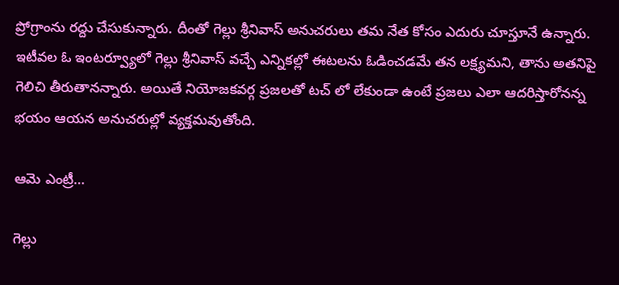ప్రోగ్రాంను రద్దు చేసుకున్నారు. దీంతో గెల్లు శ్రీనివాస్ అనుచరులు తమ నేత కోసం ఎదురు చూస్తూనే ఉన్నారు. ఇటీవల ఓ ఇంటర్వ్యూలో గెల్లు శ్రీనివాస్ వచ్చే ఎన్నికల్లో ఈటలను ఓడించడమే తన లక్ష్యమని, తాను అతనిపై గెలిచి తీరుతానన్నారు. అయితే నియోజకవర్గ ప్రజలతో టచ్ లో లేకుండా ఉంటే ప్రజలు ఎలా ఆదరిస్తారోనన్న భయం ఆయన అనుచరుల్లో వ్యక్తమవుతోంది.

ఆమె ఎంట్రీ…

గెల్లు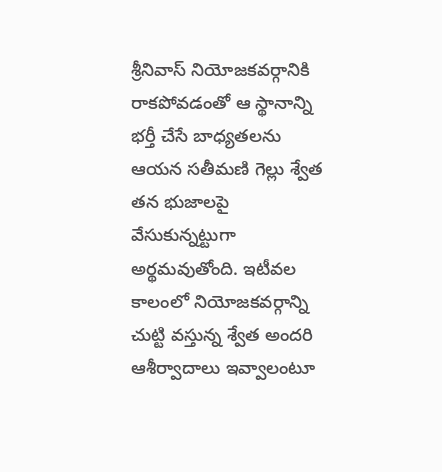శ్రీనివాస్ నియోజకవర్గానికి రాకపోవడంతో ఆ స్థానాన్ని భర్తీ చేసే బాధ్యతలను ఆయన సతీమణి గెల్లు శ్వేత తన భుజాలపై వేసుకున్నట్టుగా అర్థమవుతోంది. ఇటీవల కాలంలో నియోజకవర్గాన్ని చుట్టి వస్తున్న శ్వేత అందరి ఆశీర్వాదాలు ఇవ్వాలంటూ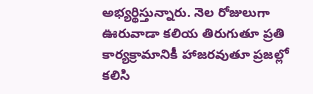అభ్యర్థిస్తున్నారు. నెల రోజులుగా ఊరువాడా కలియ తిరుగుతూ ప్రతి కార్యక్రామానికీ హాజరవుతూ ప్రజల్లో కలిసి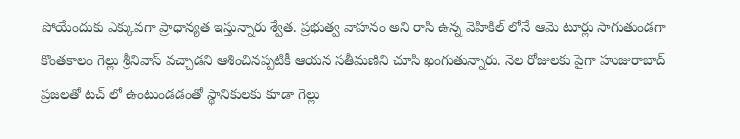పోయేందుకు ఎక్కువగా ప్రాధాన్యత ఇస్తున్నారు శ్వేత. ప్రభుత్వ వాహనం అని రాసి ఉన్న వెహికిల్ లోనే ఆమె టూర్లు సాగుతుండగా కొంతకాలం గెల్లు శ్రీనివాస్ వచ్చాడని ఆశించినప్పటికీ ఆయన సతీమణిని చూసి ఖంగుతున్నారు. నెల రోజులకు పైగా హుజురాబాద్ ప్రజలతో టచ్ లో ఉంటుండడంతో స్థానికులకు కూడా గెల్లు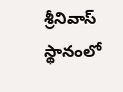శ్రీనివాస్ స్థానంలో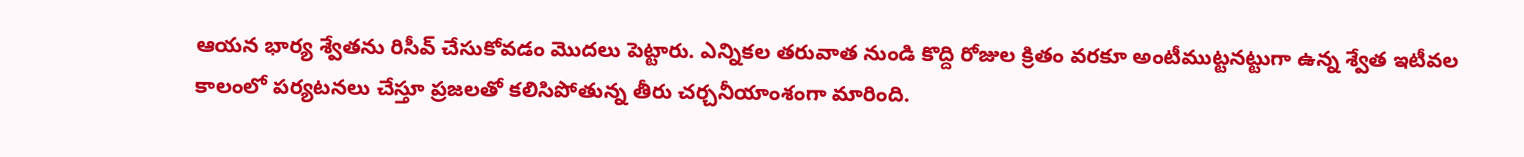ఆయన భార్య శ్వేతను రిసీవ్ చేసుకోవడం మొదలు పెట్టారు. ఎన్నికల తరువాత నుండి కొద్ది రోజుల క్రితం వరకూ అంటీముట్టనట్టుగా ఉన్న శ్వేత ఇటీవల కాలంలో పర్యటనలు చేస్తూ ప్రజలతో కలిసిపోతున్న తీరు చర్చనీయాంశంగా మారింది.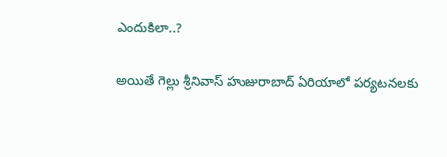ఎందుకిలా..?

అయితే గెల్లు శ్రీనివాస్ హుజురాబాద్ ఏరియాలో పర్యటనలకు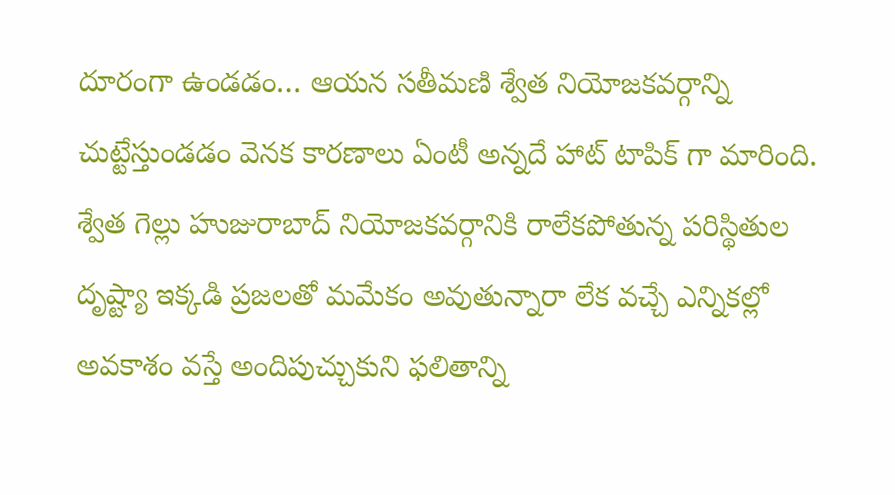దూరంగా ఉండడం… ఆయన సతీమణి శ్వేత నియోజకవర్గాన్ని చుట్టేస్తుండడం వెనక కారణాలు ఏంటీ అన్నదే హాట్ టాపిక్ గా మారింది. శ్వేత గెల్లు హుజురాబాద్ నియోజకవర్గానికి రాలేకపోతున్న పరిస్థితుల దృష్ట్యా ఇక్కడి ప్రజలతో మమేకం అవుతున్నారా లేక వచ్చే ఎన్నికల్లో అవకాశం వస్తే అందిపుచ్చుకుని ఫలితాన్ని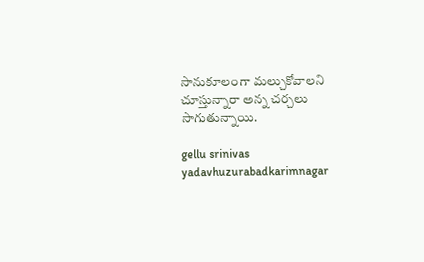సానుకూలంగా మల్చుకోవాలని చూస్తున్నారా అన్న చర్చలు సాగుతున్నాయి.

gellu srinivas yadavhuzurabadkarimnagar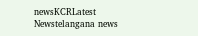newsKCRLatest Newstelangana news